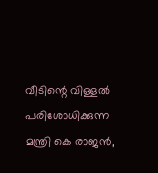വീടിന്റെ വിള്ളൽ പരിശോധിക്കുന്ന മന്ത്രി കെ രാജൻ,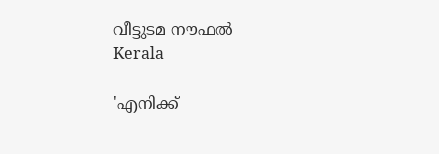വീട്ടുടമ നൗഫല്‍
Kerala

'എനിക്ക്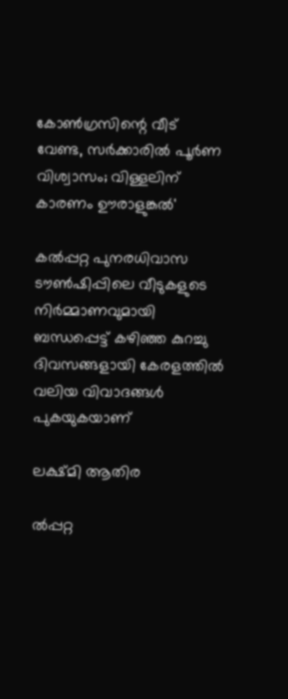കോണ്‍ഗ്രസിന്റെ വീട് വേണ്ട, സര്‍ക്കാരില്‍ പൂര്‍ണ വിശ്വാസം; വിള്ളലിന് കാരണം ഊരാളുങ്കല്‍'

കല്‍പ്പറ്റ പുനരധിവാസ ടൗണ്‍ഷിപ്പിലെ വീടുകളുടെ നിര്‍മ്മാണവുമായി ബന്ധപ്പെട്ട് കഴിഞ്ഞ കുറച്ചു ദിവസങ്ങളായി കേരളത്തില്‍ വലിയ വിവാദങ്ങള്‍ പുകയുകയാണ്

ലക്ഷ്മി ആതിര

ല്‍പ്പറ്റ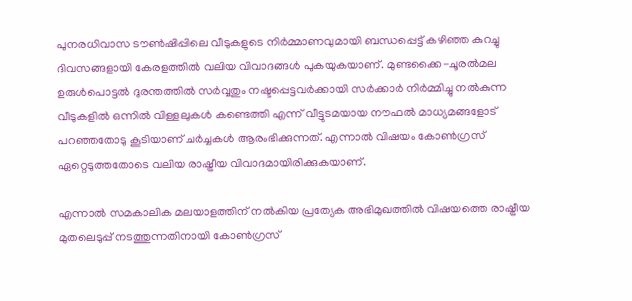പുനരധിവാസ ടൗണ്‍ഷിപ്പിലെ വീടുകളുടെ നിര്‍മ്മാണവുമായി ബന്ധപ്പെട്ട് കഴിഞ്ഞ കുറച്ചു ദിവസങ്ങളായി കേരളത്തില്‍ വലിയ വിവാദങ്ങള്‍ പുകയുകയാണ്. മുണ്ടക്കൈ-ചൂരല്‍മല ഉരുള്‍പൊട്ടല്‍ ദുരന്തത്തില്‍ സര്‍വ്വതും നഷ്ടപ്പെട്ടവര്‍ക്കായി സര്‍ക്കാര്‍ നിര്‍മ്മിച്ചു നല്‍കുന്ന വീടുകളില്‍ ഒന്നില്‍ വിള്ളലുകള്‍ കണ്ടെത്തി എന്ന് വീട്ടുടമയായ നൗഫല്‍ മാധ്യമങ്ങളോട് പറഞ്ഞതോടു കൂടിയാണ് ചര്‍ച്ചകള്‍ ആരംഭിക്കുന്നത്. എന്നാല്‍ വിഷയം കോണ്‍ഗ്രസ് ഏറ്റെടുത്തതോടെ വലിയ രാഷ്ട്രീയ വിവാദമായിരിക്കുകയാണ്.

എന്നാല്‍ സമകാലിക മലയാളത്തിന് നല്‍കിയ പ്രത്യേക അഭിമുഖത്തില്‍ വിഷയത്തെ രാഷ്ട്രീയ മുതലെടുപ്പ് നടത്തുന്നതിനായി കോണ്‍ഗ്രസ്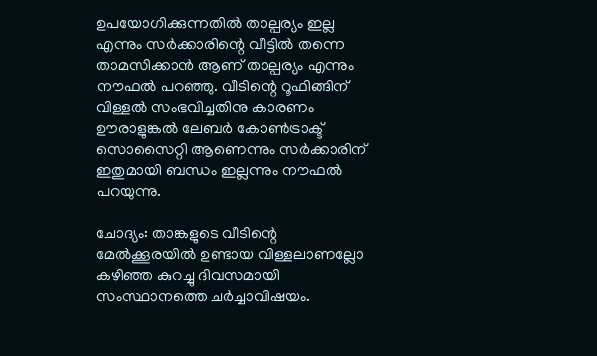ഉപയോഗിക്കുന്നതില്‍ താല്പര്യം ഇല്ല എന്നും സര്‍ക്കാരിന്റെ വീട്ടില്‍ തന്നെ താമസിക്കാന്‍ ആണ് താല്പര്യം എന്നും നൗഫല്‍ പറഞ്ഞു. വീടിന്റെ റൂഫിങ്ങിന് വിള്ളല്‍ സംഭവിച്ചതിനു കാരണം ഊരാളുങ്കല്‍ ലേബര്‍ കോണ്‍ട്രാക്ട് സൊസൈറ്റി ആണെന്നും സര്‍ക്കാരിന് ഇതുമായി ബന്ധം ഇല്ലന്നും നൗഫല്‍ പറയുന്നു.

ചോദ്യം: താങ്കളുടെ വീടിന്റെ മേല്‍ക്കൂരയില്‍ ഉണ്ടായ വിള്ളലാണല്ലോ കഴിഞ്ഞ കുറച്ചു ദിവസമായി സംസ്ഥാനത്തെ ചര്‍ച്ചാവിഷയം.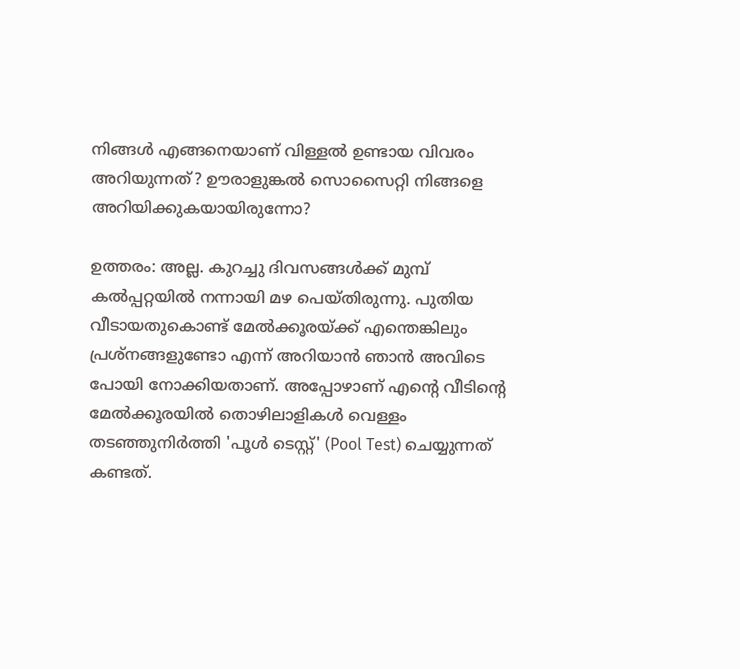നിങ്ങള്‍ എങ്ങനെയാണ് വിള്ളല്‍ ഉണ്ടായ വിവരം അറിയുന്നത്? ഊരാളുങ്കല്‍ സൊസൈറ്റി നിങ്ങളെ അറിയിക്കുകയായിരുന്നോ?

ഉത്തരം: അല്ല. കുറച്ചു ദിവസങ്ങള്‍ക്ക് മുമ്പ് കല്‍പ്പറ്റയില്‍ നന്നായി മഴ പെയ്തിരുന്നു. പുതിയ വീടായതുകൊണ്ട് മേല്‍ക്കൂരയ്ക്ക് എന്തെങ്കിലും പ്രശ്‌നങ്ങളുണ്ടോ എന്ന് അറിയാന്‍ ഞാന്‍ അവിടെ പോയി നോക്കിയതാണ്. അപ്പോഴാണ് എന്റെ വീടിന്റെ മേല്‍ക്കൂരയില്‍ തൊഴിലാളികള്‍ വെള്ളം തടഞ്ഞുനിര്‍ത്തി 'പൂള്‍ ടെസ്റ്റ്' (Pool Test) ചെയ്യുന്നത് കണ്ടത്.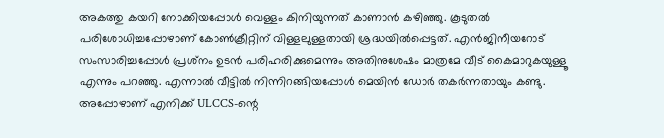അകത്തു കയറി നോക്കിയപ്പോള്‍ വെള്ളം കിനിയുന്നത് കാണാന്‍ കഴിഞ്ഞു. കൂടുതല്‍ പരിശോധിച്ചപ്പോഴാണ് കോണ്‍ക്രീറ്റിന് വിള്ളലുള്ളതായി ശ്രദ്ധയില്‍പ്പെട്ടത്. എന്‍ജിനീയറോട് സംസാരിച്ചപ്പോള്‍ പ്രശ്‌നം ഉടന്‍ പരിഹരിക്കുമെന്നും അതിനുശേഷം മാത്രമേ വീട് കൈമാറുകയുള്ളൂ എന്നും പറഞ്ഞു. എന്നാല്‍ വീട്ടില്‍ നിന്നിറങ്ങിയപ്പോള്‍ മെയിന്‍ ഡോര്‍ തകര്‍ന്നതായും കണ്ടു. അപ്പോഴാണ് എനിക്ക് ULCCS-ന്റെ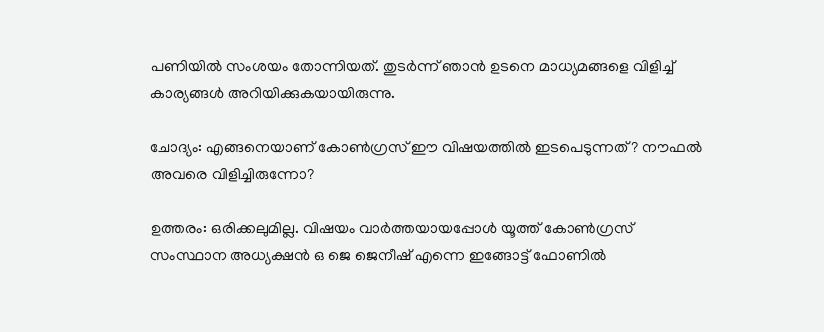പണിയില്‍ സംശയം തോന്നിയത്. തുടര്‍ന്ന് ഞാന്‍ ഉടനെ മാധ്യമങ്ങളെ വിളിച്ച് കാര്യങ്ങള്‍ അറിയിക്കുകയായിരുന്നു.

ചോദ്യം: എങ്ങനെയാണ് കോണ്‍ഗ്രസ് ഈ വിഷയത്തില്‍ ഇടപെടുന്നത്? നൗഫല്‍ അവരെ വിളിച്ചിരുന്നോ?

ഉത്തരം: ഒരിക്കലുമില്ല. വിഷയം വാര്‍ത്തയായപ്പോള്‍ യൂത്ത് കോണ്‍ഗ്രസ് സംസ്ഥാന അധ്യക്ഷന്‍ ഒ ജെ ജെനീഷ് എന്നെ ഇങ്ങോട്ട് ഫോണില്‍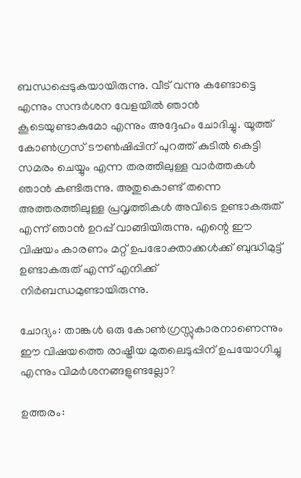ബന്ധപ്പെടുകയായിരുന്നു. വീട് വന്നു കണ്ടോട്ടെ എന്നും സന്ദര്‍ശന വേളയില്‍ ഞാന്‍ കൂടെയുണ്ടാകുമോ എന്നും അദ്ദേഹം ചോദിച്ചു. യൂത്ത് കോണ്‍ഗ്രസ് ടൗണ്‍ഷിപ്പിന് പുറത്ത് കുടില്‍ കെട്ടി സമരം ചെയ്യും എന്ന തരത്തിലുള്ള വാര്‍ത്തകള്‍ ഞാന്‍ കണ്ടിരുന്നു. അതുകൊണ്ട് തന്നെ അത്തരത്തിലുള്ള പ്രവൃത്തികള്‍ അവിടെ ഉണ്ടാകരുത് എന്ന് ഞാന്‍ ഉറപ്പ് വാങ്ങിയിരുന്നു. എന്റെ ഈ വിഷയം കാരണം മറ്റ് ഉപഭോക്താക്കള്‍ക്ക് ബുദ്ധിമുട്ട് ഉണ്ടാകരുത് എന്ന് എനിക്ക് നിര്‍ബന്ധമുണ്ടായിരുന്നു.

ചോദ്യം: താങ്കള്‍ ഒരു കോണ്‍ഗ്രസ്സുകാരനാണെന്നും ഈ വിഷയത്തെ രാഷ്ട്രീയ മുതലെടുപ്പിന് ഉപയോഗിച്ചു എന്നും വിമര്‍ശനങ്ങളുണ്ടല്ലോ?

ഉത്തരം: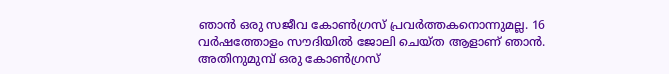ഞാന്‍ ഒരു സജീവ കോണ്‍ഗ്രസ് പ്രവര്‍ത്തകനൊന്നുമല്ല. 16 വര്‍ഷത്തോളം സൗദിയില്‍ ജോലി ചെയ്ത ആളാണ് ഞാന്‍. അതിനുമുമ്പ് ഒരു കോണ്‍ഗ്രസ്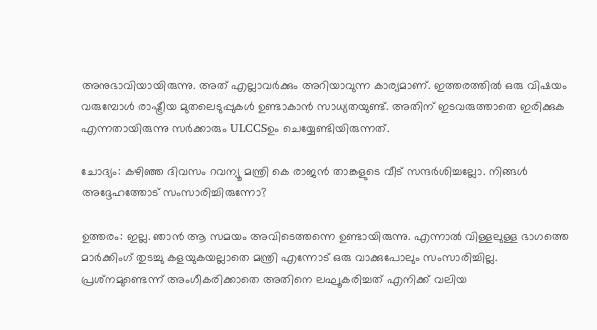അനുഭാവിയായിരുന്നു. അത് എല്ലാവര്‍ക്കും അറിയാവുന്ന കാര്യമാണ്. ഇത്തരത്തില്‍ ഒരു വിഷയം വരുമ്പോള്‍ രാഷ്ട്രീയ മുതലെടുപ്പുകള്‍ ഉണ്ടാകാന്‍ സാധ്യതയുണ്ട്. അതിന് ഇടവരുത്താതെ ഇരിക്കുക എന്നതായിരുന്നു സര്‍ക്കാരും ULCCSഉം ചെയ്യേണ്ടിയിരുന്നത്.

ചോദ്യം: കഴിഞ്ഞ ദിവസം റവന്യൂ മന്ത്രി കെ രാജന്‍ താങ്കളുടെ വീട് സന്ദര്‍ശിച്ചല്ലോ. നിങ്ങള്‍ അദ്ദേഹത്തോട് സംസാരിച്ചിരുന്നോ?

ഉത്തരം: ഇല്ല. ഞാന്‍ ആ സമയം അവിടെത്തന്നെ ഉണ്ടായിരുന്നു. എന്നാല്‍ വിള്ളലുള്ള ഭാഗത്തെ മാര്‍ക്കിംഗ് തുടച്ചു കളയുകയല്ലാതെ മന്ത്രി എന്നോട് ഒരു വാക്കുപോലും സംസാരിച്ചില്ല. പ്രശ്‌നമുണ്ടെന്ന് അംഗീകരിക്കാതെ അതിനെ ലഘൂകരിച്ചത് എനിക്ക് വലിയ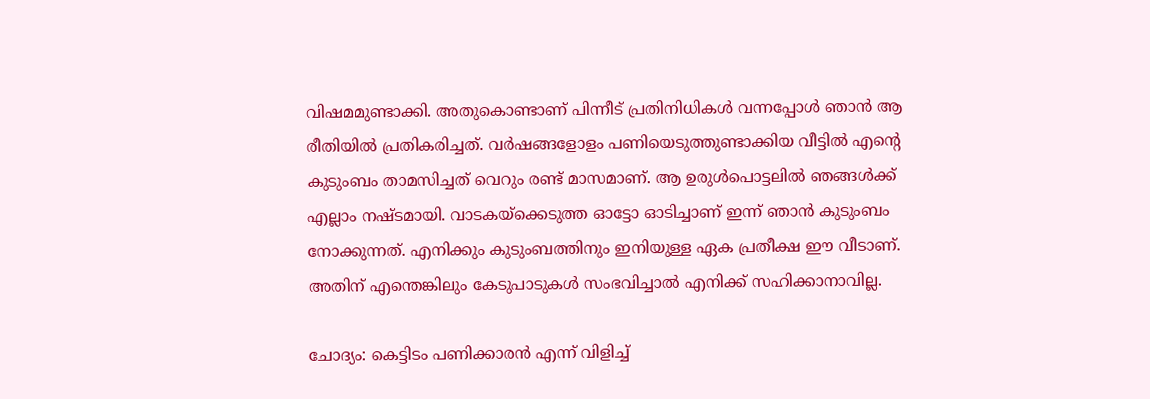വിഷമമുണ്ടാക്കി. അതുകൊണ്ടാണ് പിന്നീട് പ്രതിനിധികള്‍ വന്നപ്പോള്‍ ഞാന്‍ ആ രീതിയില്‍ പ്രതികരിച്ചത്. വര്‍ഷങ്ങളോളം പണിയെടുത്തുണ്ടാക്കിയ വീട്ടില്‍ എന്റെ കുടുംബം താമസിച്ചത് വെറും രണ്ട് മാസമാണ്. ആ ഉരുള്‍പൊട്ടലില്‍ ഞങ്ങള്‍ക്ക് എല്ലാം നഷ്ടമായി. വാടകയ്ക്കെടുത്ത ഓട്ടോ ഓടിച്ചാണ് ഇന്ന് ഞാന്‍ കുടുംബം നോക്കുന്നത്. എനിക്കും കുടുംബത്തിനും ഇനിയുള്ള ഏക പ്രതീക്ഷ ഈ വീടാണ്. അതിന് എന്തെങ്കിലും കേടുപാടുകള്‍ സംഭവിച്ചാല്‍ എനിക്ക് സഹിക്കാനാവില്ല.

ചോദ്യം: കെട്ടിടം പണിക്കാരന്‍ എന്ന് വിളിച്ച്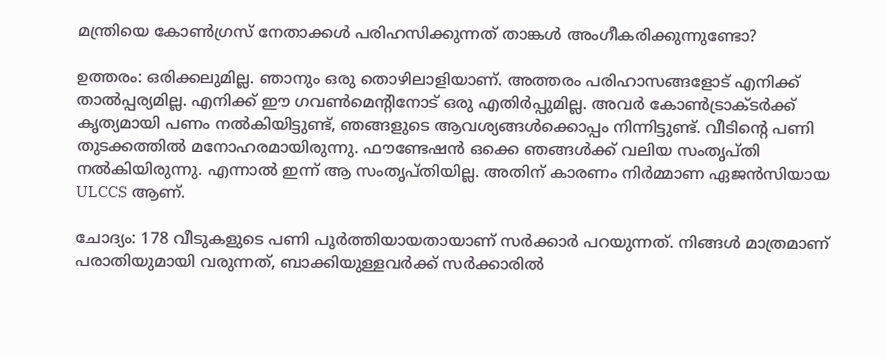മന്ത്രിയെ കോണ്‍ഗ്രസ് നേതാക്കള്‍ പരിഹസിക്കുന്നത് താങ്കള്‍ അംഗീകരിക്കുന്നുണ്ടോ?

ഉത്തരം: ഒരിക്കലുമില്ല. ഞാനും ഒരു തൊഴിലാളിയാണ്. അത്തരം പരിഹാസങ്ങളോട് എനിക്ക് താല്‍പ്പര്യമില്ല. എനിക്ക് ഈ ഗവണ്‍മെന്റിനോട് ഒരു എതിര്‍പ്പുമില്ല. അവര്‍ കോണ്‍ട്രാക്ടര്‍ക്ക് കൃത്യമായി പണം നല്‍കിയിട്ടുണ്ട്, ഞങ്ങളുടെ ആവശ്യങ്ങള്‍ക്കൊപ്പം നിന്നിട്ടുണ്ട്. വീടിന്റെ പണി തുടക്കത്തില്‍ മനോഹരമായിരുന്നു. ഫൗണ്ടേഷന്‍ ഒക്കെ ഞങ്ങള്‍ക്ക് വലിയ സംതൃപ്തി നല്‍കിയിരുന്നു. എന്നാല്‍ ഇന്ന് ആ സംതൃപ്തിയില്ല. അതിന് കാരണം നിര്‍മ്മാണ ഏജന്‍സിയായ ULCCS ആണ്.

ചോദ്യം: 178 വീടുകളുടെ പണി പൂര്‍ത്തിയായതായാണ് സര്‍ക്കാര്‍ പറയുന്നത്. നിങ്ങള്‍ മാത്രമാണ് പരാതിയുമായി വരുന്നത്, ബാക്കിയുള്ളവര്‍ക്ക് സര്‍ക്കാരില്‍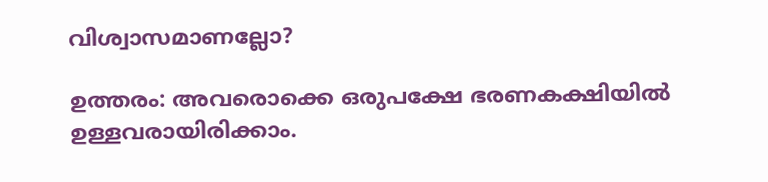വിശ്വാസമാണല്ലോ?

ഉത്തരം: അവരൊക്കെ ഒരുപക്ഷേ ഭരണകക്ഷിയില്‍ ഉള്ളവരായിരിക്കാം.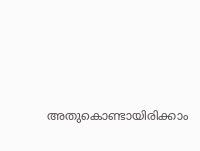അതുകൊണ്ടായിരിക്കാം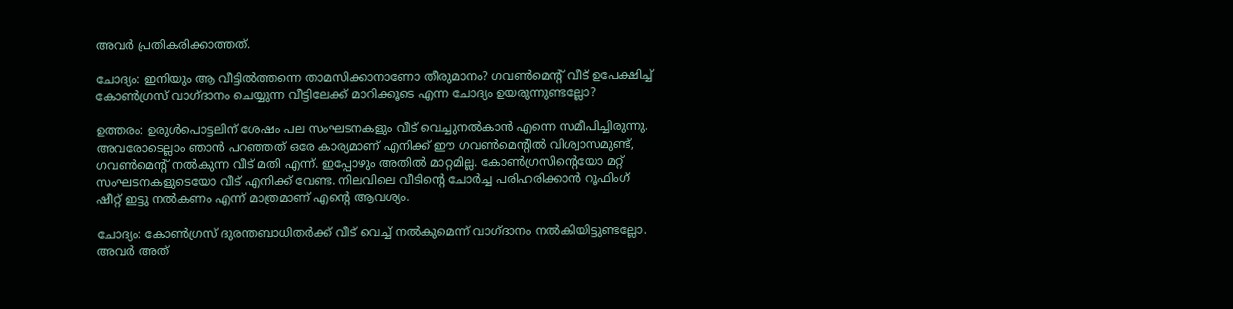അവര്‍ പ്രതികരിക്കാത്തത്.

ചോദ്യം: ഇനിയും ആ വീട്ടില്‍ത്തന്നെ താമസിക്കാനാണോ തീരുമാനം? ഗവണ്‍മെന്റ് വീട് ഉപേക്ഷിച്ച് കോണ്‍ഗ്രസ് വാഗ്ദാനം ചെയ്യുന്ന വീട്ടിലേക്ക് മാറിക്കൂടെ എന്ന ചോദ്യം ഉയരുന്നുണ്ടല്ലോ?

ഉത്തരം: ഉരുള്‍പൊട്ടലിന് ശേഷം പല സംഘടനകളും വീട് വെച്ചുനല്‍കാന്‍ എന്നെ സമീപിച്ചിരുന്നു. അവരോടെല്ലാം ഞാന്‍ പറഞ്ഞത് ഒരേ കാര്യമാണ് എനിക്ക് ഈ ഗവണ്‍മെന്റില്‍ വിശ്വാസമുണ്ട്, ഗവണ്‍മെന്റ് നല്‍കുന്ന വീട് മതി എന്ന്. ഇപ്പോഴും അതില്‍ മാറ്റമില്ല. കോണ്‍ഗ്രസിന്റെയോ മറ്റ് സംഘടനകളുടെയോ വീട് എനിക്ക് വേണ്ട. നിലവിലെ വീടിന്റെ ചോര്‍ച്ച പരിഹരിക്കാന്‍ റൂഫിംഗ് ഷീറ്റ് ഇട്ടു നല്‍കണം എന്ന് മാത്രമാണ് എന്റെ ആവശ്യം.

ചോദ്യം: കോണ്‍ഗ്രസ് ദുരന്തബാധിതര്‍ക്ക് വീട് വെച്ച് നല്‍കുമെന്ന് വാഗ്ദാനം നല്‍കിയിട്ടുണ്ടല്ലോ. അവര്‍ അത്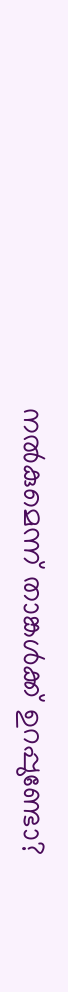നല്‍കുമെന്ന് താങ്കള്‍ക്ക് ഉറപ്പുണ്ടോ?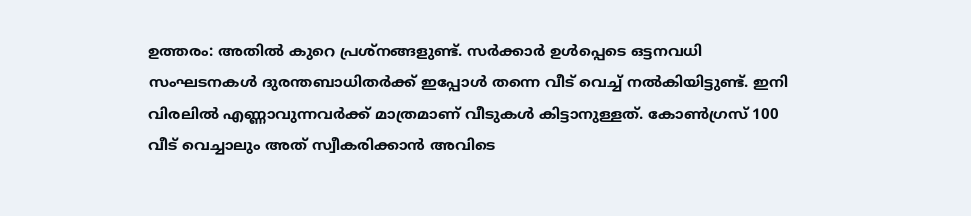ഉത്തരം: അതില്‍ കുറെ പ്രശ്‌നങ്ങളുണ്ട്. സര്‍ക്കാര്‍ ഉള്‍പ്പെടെ ഒട്ടനവധി സംഘടനകള്‍ ദുരന്തബാധിതര്‍ക്ക് ഇപ്പോള്‍ തന്നെ വീട് വെച്ച് നല്‍കിയിട്ടുണ്ട്. ഇനി വിരലില്‍ എണ്ണാവുന്നവര്‍ക്ക് മാത്രമാണ് വീടുകള്‍ കിട്ടാനുള്ളത്. കോണ്‍ഗ്രസ് 100 വീട് വെച്ചാലും അത് സ്വീകരിക്കാന്‍ അവിടെ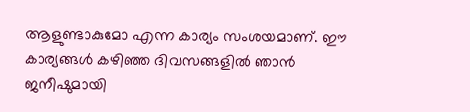ആളുണ്ടാകുമോ എന്ന കാര്യം സംശയമാണ്. ഈ കാര്യങ്ങള്‍ കഴിഞ്ഞ ദിവസങ്ങളില്‍ ഞാന്‍ ജനീഷുമായി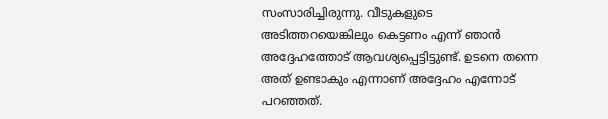സംസാരിച്ചിരുന്നു. വീടുകളുടെ അടിത്തറയെങ്കിലും കെട്ടണം എന്ന് ഞാന്‍ അദ്ദേഹത്തോട് ആവശ്യപ്പെട്ടിട്ടുണ്ട്. ഉടനെ തന്നെ അത് ഉണ്ടാകും എന്നാണ് അദ്ദേഹം എന്നോട് പറഞ്ഞത്.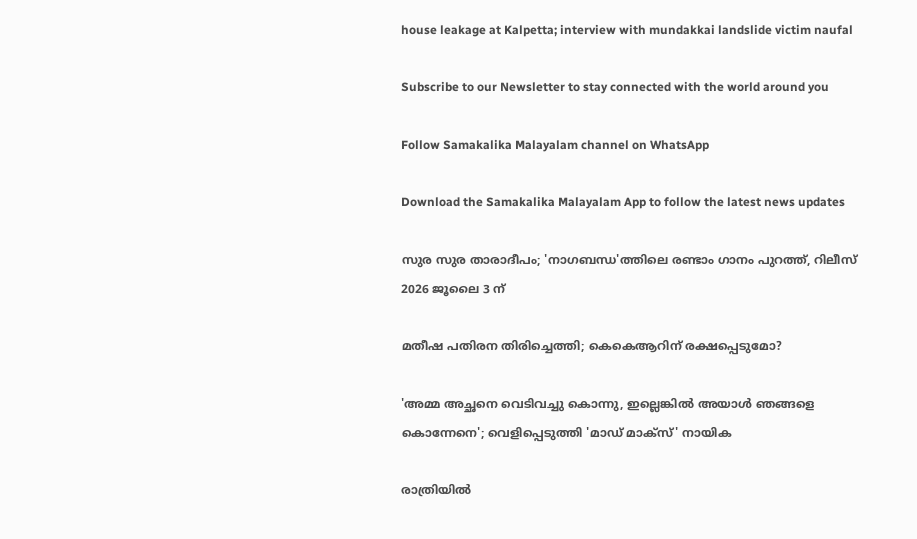house leakage at Kalpetta; interview with mundakkai landslide victim naufal

Subscribe to our Newsletter to stay connected with the world around you

Follow Samakalika Malayalam channel on WhatsApp

Download the Samakalika Malayalam App to follow the latest news updates

സുര സുര താരാദീപം; 'നാഗബന്ധ'ത്തിലെ രണ്ടാം ഗാനം പുറത്ത്, റിലീസ് 2026 ജൂലൈ 3 ന്

മതീഷ പതിരന തിരിച്ചെത്തി; കെകെആറിന് രക്ഷപ്പെടുമോ?

'അമ്മ അച്ഛനെ വെടിവച്ചു കൊന്നു, ഇല്ലെങ്കില്‍ അയാള്‍ ഞങ്ങളെ കൊന്നേനെ'; വെളിപ്പെടുത്തി 'മാഡ് മാക്‌സ്' നായിക

രാത്രിയില്‍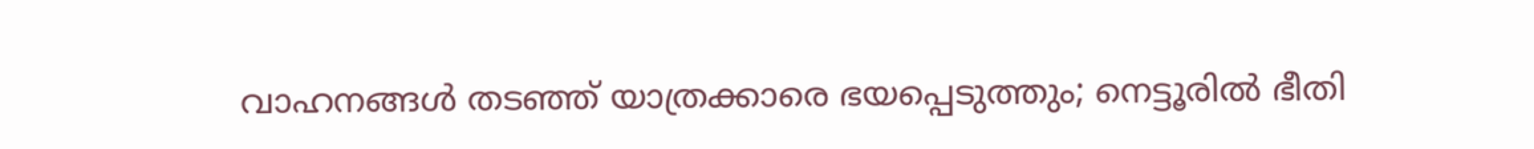വാഹനങ്ങള്‍ തടഞ്ഞ് യാത്രക്കാരെ ഭയപ്പെടുത്തും; നെട്ടൂരില്‍ ഭീതി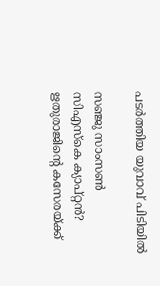പടര്‍ത്തിയ യുവാവ് പിടിയില്‍

സഞ്ജു സാംസൺ സിഎസ്കെ ക്യാപ്റ്റൻ? ഋതുരാജിന്റെ കസേരയ്ക്ക്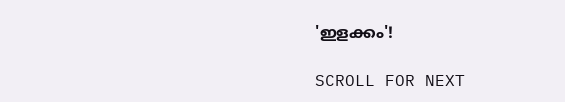'ഇളക്കം'!

SCROLL FOR NEXT